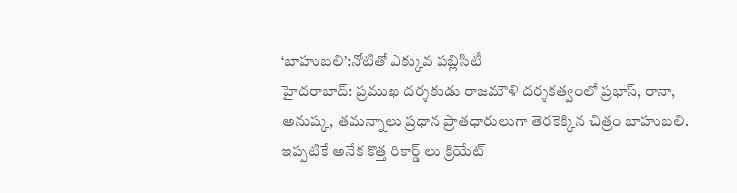‘బాహుబలి’:నోటితో ఎక్కువ పబ్లిసిటీ
హైదరాబాద్: ప్రముఖ దర్శకుడు రాజమౌళి దర్శకత్వంలో ప్రభాస్, రానా, అనుష్క, తమన్నాలు ప్రధాన ప్రాతధారులుగా తెరకెక్కిన చిత్రం బాహుబలి. ఇప్పటికే అనేక కొత్త రికార్డ్ లు క్రియేట్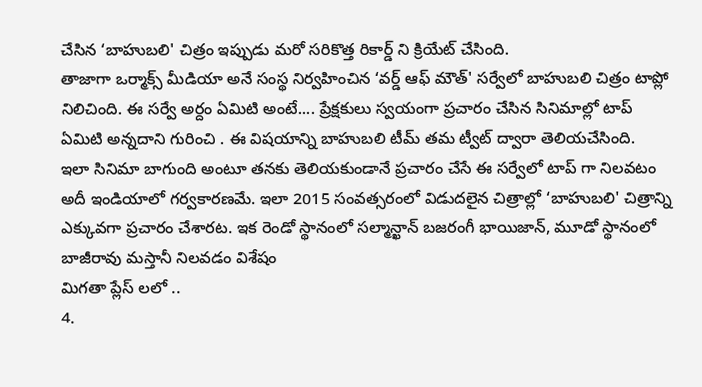చేసిన ‘బాహుబలి' చిత్రం ఇప్పుడు మరో సరికొత్త రికార్డ్ ని క్రియేట్ చేసింది.
తాజాగా ఒర్మాక్స్ మీడియా అనే సంస్థ నిర్వహించిన ‘వర్డ్ ఆఫ్ మౌత్' సర్వేలో బాహుబలి చిత్రం టాప్లో నిలిచింది. ఈ సర్వే అర్దం ఏమిటి అంటే.... ప్రేక్షకులు స్వయంగా ప్రచారం చేసిన సినిమాల్లో టాప్ ఏమిటి అన్నదాని గురించి . ఈ విషయాన్ని బాహుబలి టీమ్ తమ ట్వీట్ ద్వారా తెలియచేసింది.
ఇలా సినిమా బాగుంది అంటూ తనకు తెలియకుండానే ప్రచారం చేసే ఈ సర్వేలో టాప్ గా నిలవటం అదీ ఇండియాలో గర్వకారణమే. ఇలా 2015 సంవత్సరంలో విడుదలైన చిత్రాల్లో ‘బాహుబలి' చిత్రాన్ని ఎక్కువగా ప్రచారం చేశారట. ఇక రెండో స్థానంలో సల్మాన్ఖాన్ బజరంగీ భాయిజాన్, మూడో స్థానంలో బాజీరావు మస్తానీ నిలవడం విశేషం
మిగతా ప్లేస్ లలో ..
4.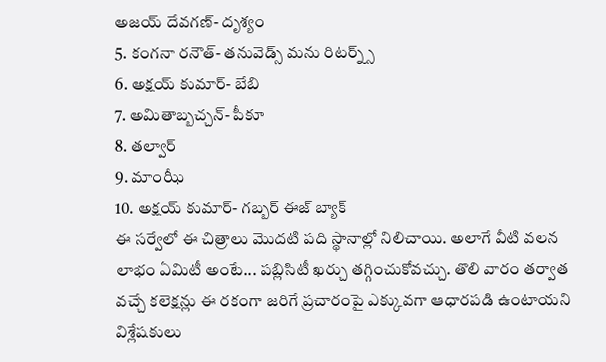అజయ్ దేవగణ్- దృశ్యం
5. కంగనా రనౌత్- తనువెడ్స్ మను రిటర్న్స్
6. అక్షయ్ కుమార్- బేబి
7. అమితాబ్బచ్చన్- పీకూ
8. తల్వార్
9. మాంఝీ
10. అక్షయ్ కుమార్- గబ్బర్ ఈజ్ బ్యాక్
ఈ సర్వేలో ఈ చిత్రాలు మొదటి పది స్థానాల్లో నిలిచాయి. అలాగే వీటి వలన లాభం ఏమిటీ అంటే... పబ్లిసిటీ ఖర్చు తగ్గించుకోవచ్చు. తొలి వారం తర్వాత వచ్చే కలెక్షన్లు ఈ రకంగా జరిగే ప్రచారంపై ఎక్కువగా ఆధారపడి ఉంటాయని విశ్లేషకులు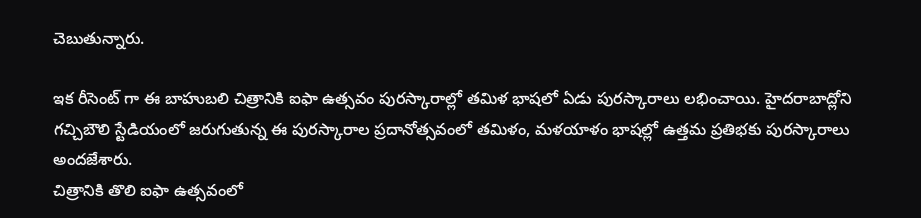చెబుతున్నారు.

ఇక రీసెంట్ గా ఈ బాహుబలి చిత్రానికి ఐఫా ఉత్సవం పురస్కారాల్లో తమిళ భాషలో ఏడు పురస్కారాలు లభించాయి. హైదరాబాద్లోని గచ్చిబౌలి స్టేడియంలో జరుగుతున్న ఈ పురస్కారాల ప్రదానోత్సవంలో తమిళం, మళయాళం భాషల్లో ఉత్తమ ప్రతిభకు పురస్కారాలు అందజేశారు.
చిత్రానికి తొలి ఐఫా ఉత్సవంలో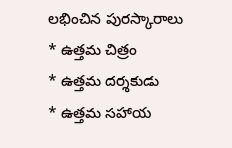లభించిన పురస్కారాలు
* ఉత్తమ చిత్రం
* ఉత్తమ దర్శకుడు
* ఉత్తమ సహాయ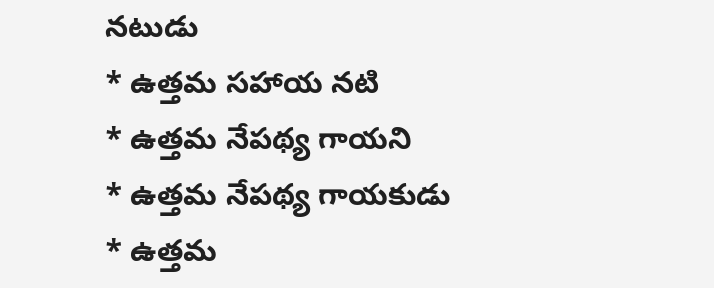నటుడు
* ఉత్తమ సహాయ నటి
* ఉత్తమ నేపథ్య గాయని
* ఉత్తమ నేపథ్య గాయకుడు
* ఉత్తమ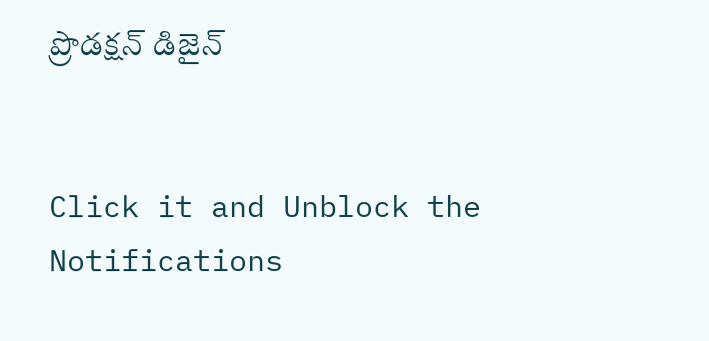ప్రొడక్షన్ డిజైన్


Click it and Unblock the Notifications